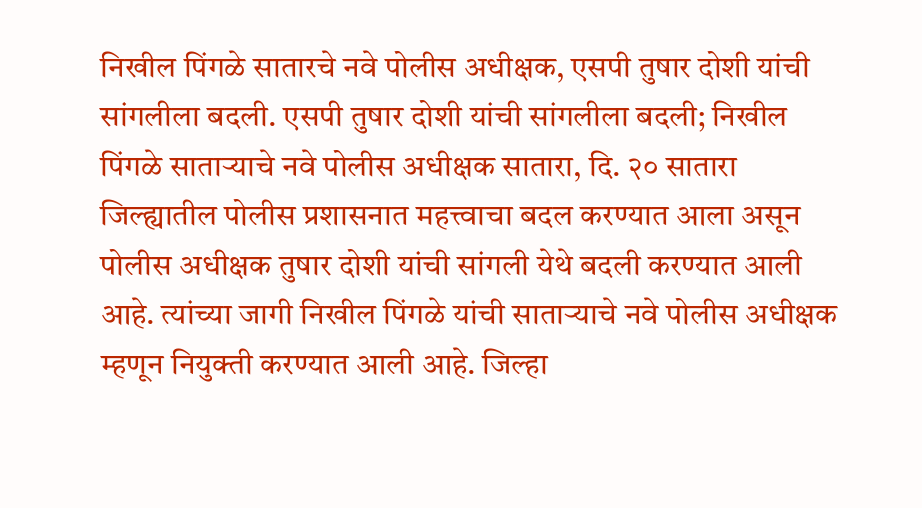निखील पिंगळे सातारचे नवे पोलीस अधीक्षक, एसपी तुषार दोशी यांची सांगलीला बदली. एसपी तुषार दोशी यांची सांगलीला बदली; निखील पिंगळे साताऱ्याचे नवे पोलीस अधीक्षक सातारा, दि. २० सातारा जिल्ह्यातील पोलीस प्रशासनात महत्त्वाचा बदल करण्यात आला असून पोलीस अधीक्षक तुषार दोशी यांची सांगली येथे बदली करण्यात आली आहे. त्यांच्या जागी निखील पिंगळे यांची साताऱ्याचे नवे पोलीस अधीक्षक म्हणून नियुक्ती करण्यात आली आहे. जिल्हा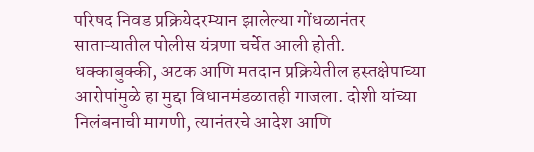परिषद निवड प्रक्रियेदरम्यान झालेल्या गोंधळानंतर साताऱ्यातील पोलीस यंत्रणा चर्चेत आली होती. धक्काबुक्की, अटक आणि मतदान प्रक्रियेतील हस्तक्षेपाच्या आरोपांमुळे हा मुद्दा विधानमंडळातही गाजला. दोशी यांच्या निलंबनाची मागणी, त्यानंतरचे आदेश आणि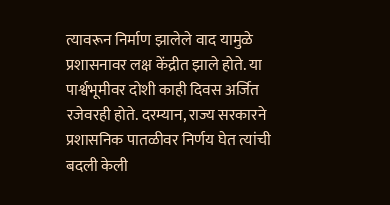त्यावरून निर्माण झालेले वाद यामुळे प्रशासनावर लक्ष केंद्रीत झाले होते. या पार्श्वभूमीवर दोशी काही दिवस अर्जित रजेवरही होते. दरम्यान, राज्य सरकारने प्रशासनिक पातळीवर निर्णय घेत त्यांची बदली केली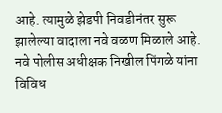आहे. त्यामुळे झेडपी निवडीनंतर सुरू झालेल्या वादाला नवे वळण मिळाले आहे. नवे पोलीस अधीक्षक निखील पिंगळे यांना विविध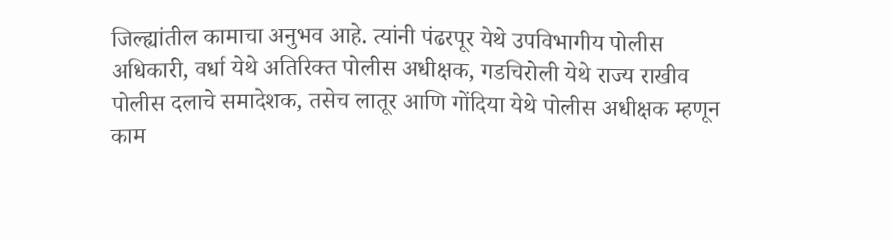जिल्ह्यांतील कामाचा अनुभव आहे. त्यांनी पंढरपूर येथे उपविभागीय पोलीस अधिकारी, वर्धा येथे अतिरिक्त पोलीस अधीक्षक, गडचिरोली येथे राज्य राखीव पोलीस दलाचे समादेशक, तसेच लातूर आणि गोंदिया येथे पोलीस अधीक्षक म्हणून काम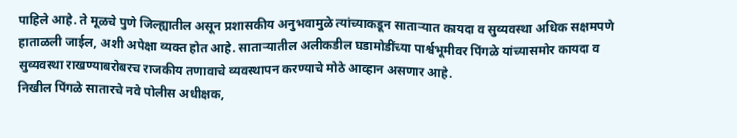पाहिले आहे. ते मूळचे पुणे जिल्ह्यातील असून प्रशासकीय अनुभवामुळे त्यांच्याकडून साताऱ्यात कायदा व सुव्यवस्था अधिक सक्षमपणे हाताळली जाईल, अशी अपेक्षा व्यक्त होत आहे. साताऱ्यातील अलीकडील घडामोडींच्या पार्श्वभूमीवर पिंगळे यांच्यासमोर कायदा व सुव्यवस्था राखण्याबरोबरच राजकीय तणावाचे व्यवस्थापन करण्याचे मोठे आव्हान असणार आहे.
निखील पिंगळे सातारचे नवे पोलीस अधीक्षक,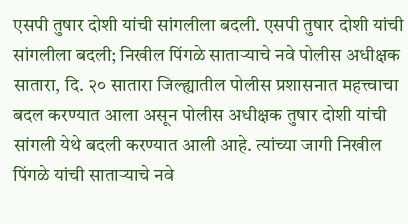एसपी तुषार दोशी यांची सांगलीला बदली. एसपी तुषार दोशी यांची सांगलीला बदली; निखील पिंगळे साताऱ्याचे नवे पोलीस अधीक्षक सातारा, दि. २० सातारा जिल्ह्यातील पोलीस प्रशासनात महत्त्वाचा बदल करण्यात आला असून पोलीस अधीक्षक तुषार दोशी यांची सांगली येथे बदली करण्यात आली आहे. त्यांच्या जागी निखील पिंगळे यांची साताऱ्याचे नवे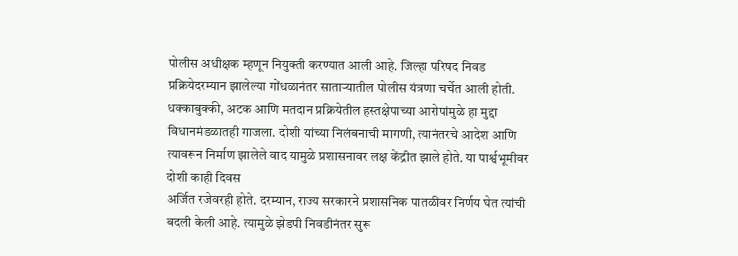पोलीस अधीक्षक म्हणून नियुक्ती करण्यात आली आहे. जिल्हा परिषद निवड प्रक्रियेदरम्यान झालेल्या गोंधळानंतर साताऱ्यातील पोलीस यंत्रणा चर्चेत आली होती. धक्काबुक्की, अटक आणि मतदान प्रक्रियेतील हस्तक्षेपाच्या आरोपांमुळे हा मुद्दा विधानमंडळातही गाजला. दोशी यांच्या निलंबनाची मागणी, त्यानंतरचे आदेश आणि त्यावरून निर्माण झालेले वाद यामुळे प्रशासनावर लक्ष केंद्रीत झाले होते. या पार्श्वभूमीवर दोशी काही दिवस
अर्जित रजेवरही होते. दरम्यान, राज्य सरकारने प्रशासनिक पातळीवर निर्णय घेत त्यांची बदली केली आहे. त्यामुळे झेडपी निवडीनंतर सुरू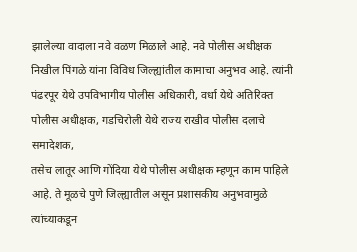झालेल्या वादाला नवे वळण मिळाले आहे. नवे पोलीस अधीक्षक निखील पिंगळे यांना विविध जिल्ह्यांतील कामाचा अनुभव आहे. त्यांनी पंढरपूर येथे उपविभागीय पोलीस अधिकारी, वर्धा येथे अतिरिक्त पोलीस अधीक्षक, गडचिरोली येथे राज्य राखीव पोलीस दलाचे समादेशक,
तसेच लातूर आणि गोंदिया येथे पोलीस अधीक्षक म्हणून काम पाहिले आहे. ते मूळचे पुणे जिल्ह्यातील असून प्रशासकीय अनुभवामुळे त्यांच्याकडून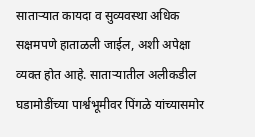साताऱ्यात कायदा व सुव्यवस्था अधिक सक्षमपणे हाताळली जाईल, अशी अपेक्षा व्यक्त होत आहे. साताऱ्यातील अलीकडील घडामोडींच्या पार्श्वभूमीवर पिंगळे यांच्यासमोर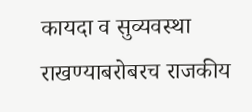कायदा व सुव्यवस्था राखण्याबरोबरच राजकीय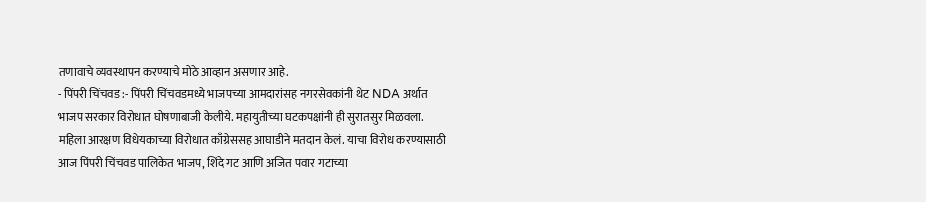तणावाचे व्यवस्थापन करण्याचे मोठे आव्हान असणार आहे.
- पिंपरी चिंचवड :- पिंपरी चिंचवडमध्ये भाजपच्या आमदारांसह नगरसेवकांनी थेट NDA अर्थात भाजप सरकार विरोधात घोषणाबाजी केलीये. महायुतीच्या घटकपक्षांनी ही सुरातसुर मिळवला. महिला आरक्षण विधेयकाच्या विरोधात काँग्रेससह आघाडीने मतदान केलं. याचा विरोध करण्यासाठी आज पिंपरी चिंचवड पालिकेत भाजप, शिंदे गट आणि अजित पवार गटाच्या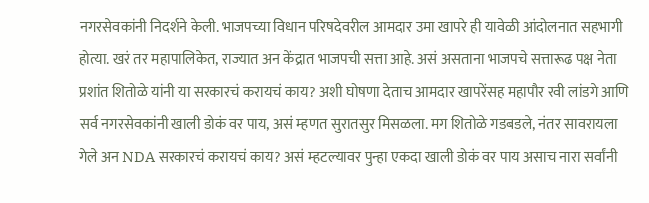नगरसेवकांनी निदर्शने केली. भाजपच्या विधान परिषदेवरील आमदार उमा खापरे ही यावेळी आंदोलनात सहभागी होत्या. खरं तर महापालिकेत, राज्यात अन केंद्रात भाजपची सत्ता आहे. असं असताना भाजपचे सत्तारूढ पक्ष नेता प्रशांत शितोळे यांनी या सरकारचं करायचं काय? अशी घोषणा देताच आमदार खापरेंसह महापौर रवी लांडगे आणि सर्व नगरसेवकांनी खाली डोकं वर पाय, असं म्हणत सुरातसुर मिसळला. मग शितोळे गडबडले, नंतर सावरायला गेले अन NDA सरकारचं करायचं काय? असं म्हटल्यावर पुन्हा एकदा खाली डोकं वर पाय असाच नारा सर्वांनी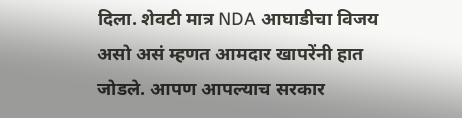दिला. शेवटी मात्र NDA आघाडीचा विजय असो असं म्हणत आमदार खापरेंनी हात जोडले. आपण आपल्याच सरकार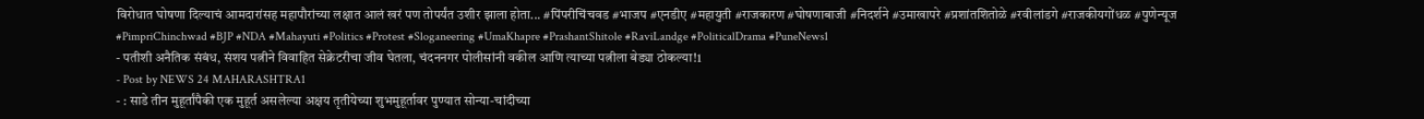विरोधात घोषणा दिल्याचं आमदारांसह महापौरांच्या लक्षात आलं खरं पण तोपर्यंत उशीर झाला होता... #पिंपरीचिंचवड #भाजप #एनडीए #महायुती #राजकारण #घोषणाबाजी #निदर्शने #उमाखापरे #प्रशांतशितोळे #रवीलांडगे #राजकीयगोंधळ #पुणेन्यूज #PimpriChinchwad #BJP #NDA #Mahayuti #Politics #Protest #Sloganeering #UmaKhapre #PrashantShitole #RaviLandge #PoliticalDrama #PuneNews1
- पतीशी अनैतिक संबंध, संशय पत्नीने विवाहित सेक्रेटरीचा जीव घेतला, चंदननगर पोलीसांनी वकील आणि त्याच्या पत्नीला बेड्या ठोकल्या!1
- Post by NEWS 24 MAHARASHTRA1
- : साडे तीन मुहूर्तांपैकी एक मुहूर्त असलेल्या अक्षय तृतीयेच्या शुभमुहूर्तावर पुण्यात सोन्या-चांदीच्या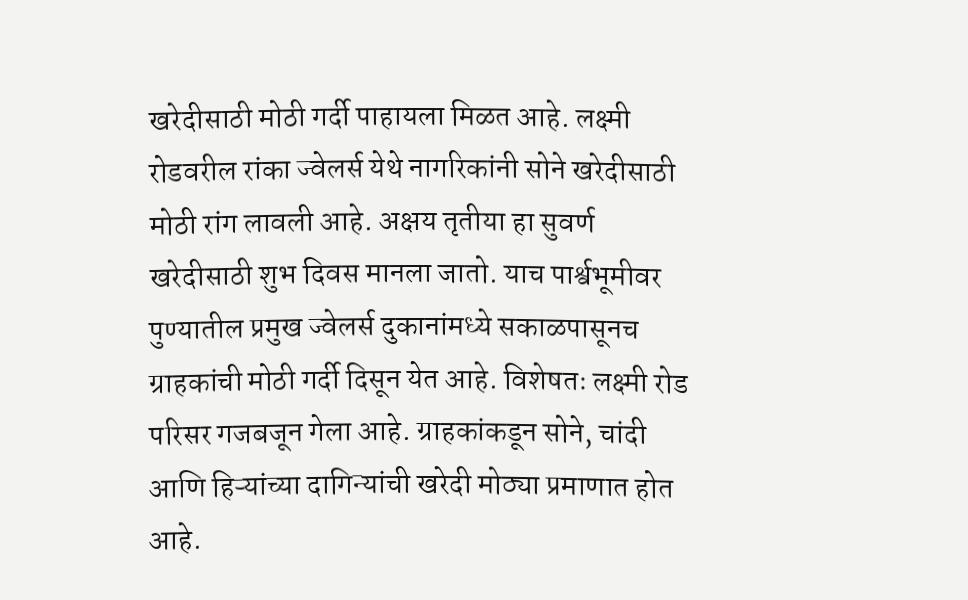खरेदीसाठी मोठी गर्दी पाहायला मिळत आहे. लक्ष्मी रोडवरील रांका ज्वेलर्स येथे नागरिकांनी सोने खरेदीसाठी मोठी रांग लावली आहे. अक्षय तृतीया हा सुवर्ण खरेदीसाठी शुभ दिवस मानला जातो. याच पार्श्वभूमीवर पुण्यातील प्रमुख ज्वेलर्स दुकानांमध्ये सकाळपासूनच ग्राहकांची मोठी गर्दी दिसून येत आहे. विशेषतः लक्ष्मी रोड परिसर गजबजून गेला आहे. ग्राहकांकडून सोने, चांदी आणि हिऱ्यांच्या दागिन्यांची खरेदी मोठ्या प्रमाणात होत आहे.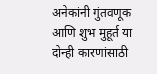अनेकांनी गुंतवणूक आणि शुभ मुहूर्त या दोन्ही कारणांसाठी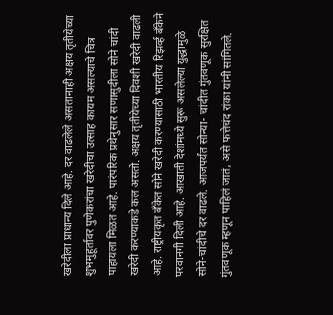खरेदीला प्राधान्य दिले आहे. दर वाढलेले असतानाही अक्षय तृतीयेच्या शुभमुहूर्तावर पुणेकरांचा खरेदीचा उत्साह कायम असल्याचे चित्र पाहायला मिळत आहे. पारंपरिक प्रथेनुसार सणासुदीला सोने चांदी खरेदी करण्याकडे कल असतो. अक्षय तृतीयेच्या दिवशी खरेदी वाढली आहे. राष्ट्रीयकृत बँकेत सोने खरेदी करण्यासाठी भारतीय रिझर्व्ह बँकेने परवानगी दिली आहे. आखाती देशांमध्ये सुरू असलेल्या युद्धामुळे सोने-चांदीचे दर वाढले. आजपर्यंत सोन्या- चांदीत गुंतवणूक सुरक्षित गुंतवणूक म्हणून पाहिलं जातं, असे फत्तेचंद रांका यांनी सांगितले.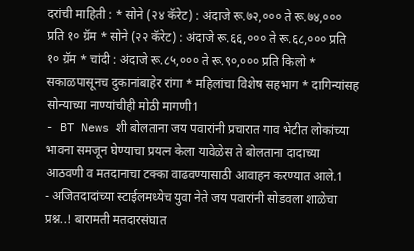दरांची माहिती : * सोने (२४ कॅरेट) : अंदाजे रू.७२,००० ते रू.७४,००० प्रति १० ग्रॅम * सोने (२२ कॅरेट) : अंदाजे रू.६६,००० ते रू.६८,००० प्रति १० ग्रॅम * चांदी : अंदाजे रू.८५,००० ते रू.९०,००० प्रति किलो * सकाळपासूनच दुकानांबाहेर रांगा * महिलांचा विशेष सहभाग * दागिन्यांसह सोन्याच्या नाण्यांचीही मोठी मागणी1
- BT News शी बोलताना जय पवारांनी प्रचारात गाव भेटीत लोकांच्या भावना समजून घेण्याचा प्रयत्न केला यावेळेस ते बोलताना दादाच्या आठवणी व मतदानाचा टक्का वाढवण्यासाठी आवाहन करण्यात आले.1
- अजितदादांच्या स्टाईलमध्येच युवा नेते जय पवारांनी सोडवला शाळेचा प्रश्न..! बारामती मतदारसंघात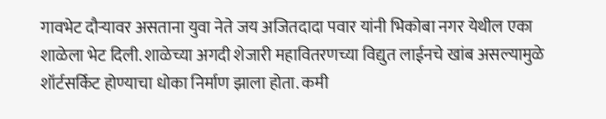गावभेट दौऱ्यावर असताना युवा नेते जय अजितदादा पवार यांनी भिकोबा नगर येथील एका शाळेला भेट दिली. शाळेच्या अगदी शेजारी महावितरणच्या विद्युत लाईनचे खांब असल्यामुळे शॉर्टसर्किट होण्याचा धोका निर्माण झाला होता. कमी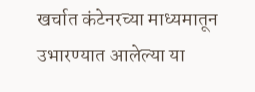खर्चात कंटेनरच्या माध्यमातून उभारण्यात आलेल्या या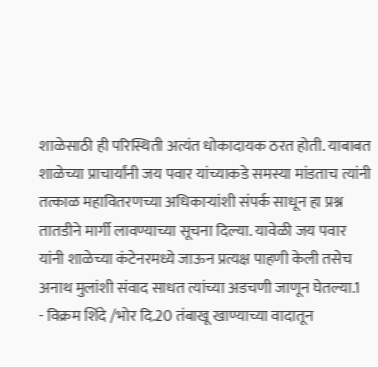शाळेसाठी ही परिस्थिती अत्यंत धोकादायक ठरत होती. याबाबत शाळेच्या प्राचार्यांनी जय पवार यांच्याकडे समस्या मांडताच त्यांनी तत्काळ महावितरणच्या अधिकाऱ्यांशी संपर्क साधून हा प्रश्न तातडीने मार्गी लावण्याच्या सूचना दिल्या. यावेळी जय पवार यांनी शाळेच्या कंटेनरमध्ये जाऊन प्रत्यक्ष पाहणी केली तसेच अनाथ मुलांशी संवाद साधत त्यांच्या अडचणी जाणून घेतल्या.1
- विक्रम शिंदे /भोर दि.20 तंबाखू खाण्याच्या वादातून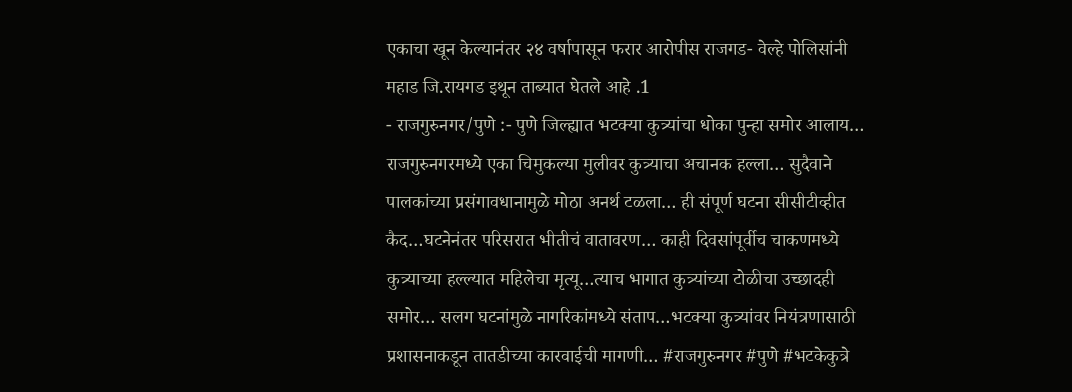एकाचा खून केल्यानंतर २४ वर्षापासून फरार आरोपीस राजगड- वेल्हे पोलिसांनी महाड जि.रायगड इथून ताब्यात घेतले आहे .1
- राजगुरुनगर/पुणे :- पुणे जिल्ह्यात भटक्या कुत्र्यांचा धोका पुन्हा समोर आलाय… राजगुरुनगरमध्ये एका चिमुकल्या मुलीवर कुत्र्याचा अचानक हल्ला… सुदैवाने पालकांच्या प्रसंगावधानामुळे मोठा अनर्थ टळला… ही संपूर्ण घटना सीसीटीव्हीत कैद…घटनेनंतर परिसरात भीतीचं वातावरण… काही दिवसांपूर्वीच चाकणमध्ये कुत्र्याच्या हल्ल्यात महिलेचा मृत्यू…त्याच भागात कुत्र्यांच्या टोळीचा उच्छादही समोर… सलग घटनांमुळे नागरिकांमध्ये संताप…भटक्या कुत्र्यांवर नियंत्रणासाठी प्रशासनाकडून तातडीच्या कारवाईची मागणी… #राजगुरुनगर #पुणे #भटकेकुत्रे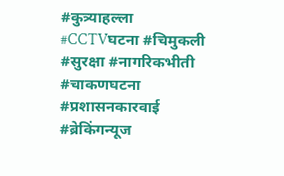#कुत्र्याहल्ला #CCTVघटना #चिमुकली #सुरक्षा #नागरिकभीती #चाकणघटना #प्रशासनकारवाई #ब्रेकिंगन्यूज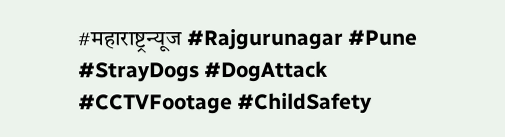#महाराष्ट्रन्यूज #Rajgurunagar #Pune #StrayDogs #DogAttack #CCTVFootage #ChildSafety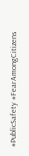#PublicSafety #FearAmongCitizens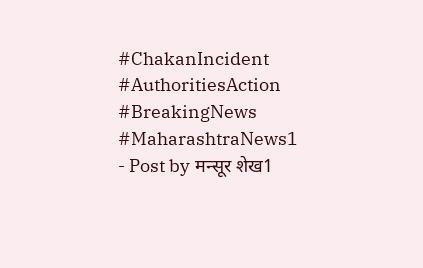#ChakanIncident #AuthoritiesAction #BreakingNews #MaharashtraNews1
- Post by मन्सूर शेख1